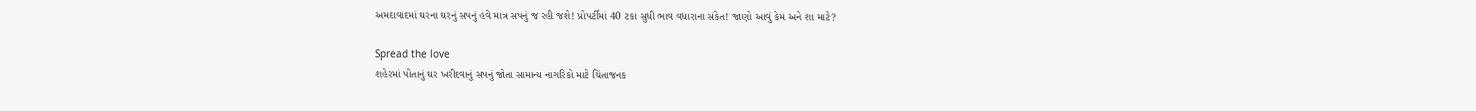અમદાવાદમાં ઘરના ઘરનું સપનું હવે માત્ર સપનું જ રહી જશે! પ્રોપર્ટીમાં 40 ટકા સુધી ભાવ વધારાના સંકેત! જાણો આવું કેમ અને શા માટે?

Spread the love
શહેરમાં પોતાનું ઘર ખરીદવાનું સપનું જોતા સામાન્ય નાગરિકો માટે ચિંતાજનક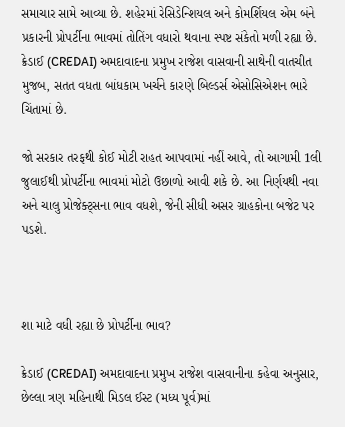સમાચાર સામે આવ્યા છે. શહેરમાં રેસિડેન્શિયલ અને કોમર્શિયલ એમ બંને પ્રકારની પ્રોપર્ટીના ભાવમાં તોતિંગ વધારો થવાના સ્પષ્ટ સંકેતો મળી રહ્યા છે. ક્રેડાઈ (CREDAI) અમદાવાદના પ્રમુખ રાજેશ વાસવાની સાથેની વાતચીત મુજબ, સતત વધતા બાંધકામ ખર્ચને કારણે બિલ્ડર્સ એસોસિએશન ભારે ચિંતામાં છે.

જો સરકાર તરફથી કોઈ મોટી રાહત આપવામાં નહીં આવે, તો આગામી 1લી જુલાઈથી પ્રોપર્ટીના ભાવમાં મોટો ઉછાળો આવી શકે છે. આ નિર્ણયથી નવા અને ચાલુ પ્રોજેક્ટ્સના ભાવ વધશે, જેની સીધી અસર ગ્રાહકોના બજેટ પર પડશે.



શા માટે વધી રહ્યા છે પ્રોપર્ટીના ભાવ?

ક્રેડાઈ (CREDAI) અમદાવાદના પ્રમુખ રાજેશ વાસવાનીના કહેવા અનુસાર, છેલ્લા ત્રણ મહિનાથી મિડલ ઈસ્ટ (મધ્ય પૂર્વ)માં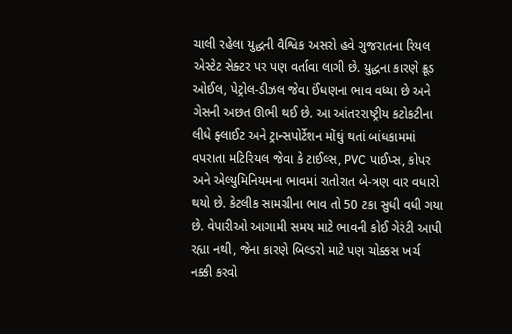ચાલી રહેલા યુદ્ધની વૈશ્વિક અસરો હવે ગુજરાતના રિયલ એસ્ટેટ સેક્ટર પર પણ વર્તાવા લાગી છે. યુદ્ધના કારણે ક્રૂડ ઓઈલ, પેટ્રોલ-ડીઝલ જેવા ઈંધણના ભાવ વધ્યા છે અને ગેસની અછત ઊભી થઈ છે. આ આંતરરાષ્ટ્રીય કટોકટીના લીધે ફ્લાઈટ અને ટ્રાન્સપોર્ટેશન મોંઘું થતાં બાંધકામમાં વપરાતા મટિરિયલ જેવા કે ટાઈલ્સ, PVC પાઈપ્સ, કોપર અને એલ્યુમિનિયમના ભાવમાં રાતોરાત બે-ત્રણ વાર વધારો થયો છે. કેટલીક સામગ્રીના ભાવ તો 50 ટકા સુધી વધી ગયા છે. વેપારીઓ આગામી સમય માટે ભાવની કોઈ ગેરંટી આપી રહ્યા નથી, જેના કારણે બિલ્ડરો માટે પણ ચોક્કસ ખર્ચ નક્કી કરવો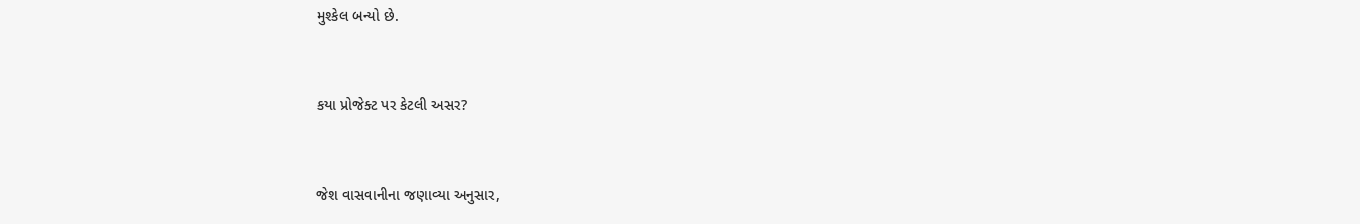મુશ્કેલ બન્યો છે.



કયા પ્રોજેક્ટ પર કેટલી અસર?



જેશ વાસવાનીના જણાવ્યા અનુસાર,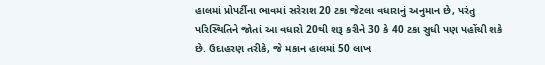હાલમાં પ્રોપર્ટીના ભાવમાં સરેરાશ 20 ટકા જેટલા વધારાનું અનુમાન છે, પરંતુ પરિસ્થિતિને જોતાં આ વધારો 20થી શરૂ કરીને 30 કે 40 ટકા સુધી પણ પહોંચી શકે છે. ઉદાહરણ તરીકે, જે મકાન હાલમાં 50 લાખ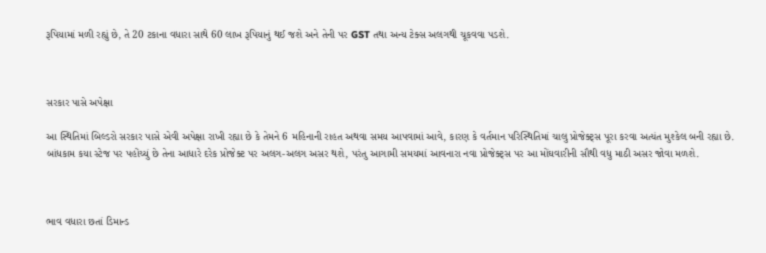રૂપિયામાં મળી રહ્યું છે, તે 20 ટકાના વધારા સાથે 60 લાખ રૂપિયાનું થઈ જશે અને તેની પર GST તથા અન્ય ટેક્સ અલગથી ચૂકવવા પડશે.



સરકાર પાસે અપેક્ષા

આ સ્થિતિમાં બિલ્ડરો સરકાર પાસે એવી અપેક્ષા રાખી રહ્યા છે કે તેમને 6 મહિનાની રાહત અથવા સમય આપવામાં આવે, કારણ કે વર્તમાન પરિસ્થિતિમાં ચાલુ પ્રોજેક્ટ્સ પૂરા કરવા અત્યંત મુશ્કેલ બની રહ્યા છે. બાંધકામ કયા સ્ટેજ પર પહોંચ્યું છે તેના આધારે દરેક પ્રોજેક્ટ પર અલગ-અલગ અસર થશે, પરંતુ આગામી સમયમાં આવનારા નવા પ્રોજેક્ટ્સ પર આ મોંઘવારીની સૌથી વધુ માઠી અસર જોવા મળશે.



ભાવ વધારા છતાં ડિમાન્ડ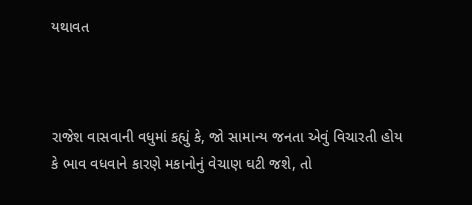યથાવત



રાજેશ વાસવાની વધુમાં કહ્યું કે, જો સામાન્ય જનતા એવું વિચારતી હોય કે ભાવ વધવાને કારણે મકાનોનું વેચાણ ઘટી જશે, તો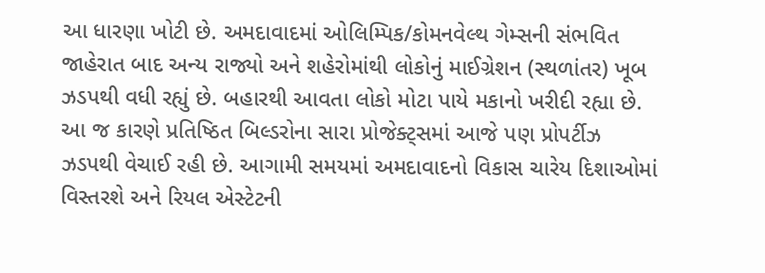આ ધારણા ખોટી છે. અમદાવાદમાં ઓલિમ્પિક/કોમનવેલ્થ ગેમ્સની સંભવિત જાહેરાત બાદ અન્ય રાજ્યો અને શહેરોમાંથી લોકોનું માઈગ્રેશન (સ્થળાંતર) ખૂબ ઝડપથી વધી રહ્યું છે. બહારથી આવતા લોકો મોટા પાયે મકાનો ખરીદી રહ્યા છે. આ જ કારણે પ્રતિષ્ઠિત બિલ્ડરોના સારા પ્રોજેક્ટ્સમાં આજે પણ પ્રોપર્ટીઝ ઝડપથી વેચાઈ રહી છે. આગામી સમયમાં અમદાવાદનો વિકાસ ચારેય દિશાઓમાં વિસ્તરશે અને રિયલ એસ્ટેટની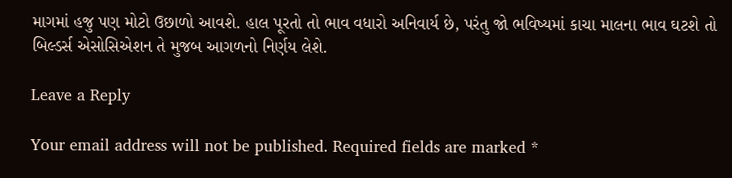માગમાં હજુ પણ મોટો ઉછાળો આવશે. હાલ પૂરતો તો ભાવ વધારો અનિવાર્ય છે, પરંતુ જો ભવિષ્યમાં કાચા માલના ભાવ ઘટશે તો બિલ્ડર્સ એસોસિએશન તે મુજબ આગળનો નિર્ણય લેશે.

Leave a Reply

Your email address will not be published. Required fields are marked *